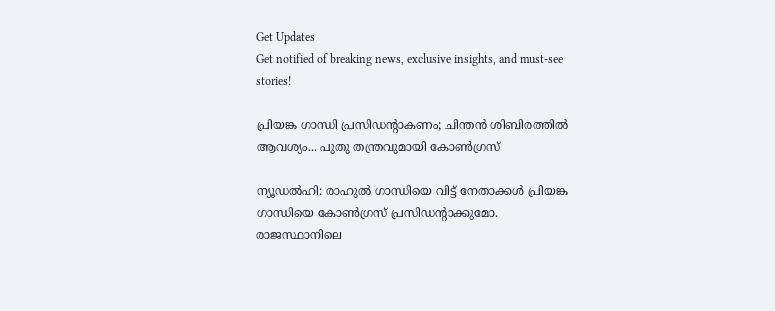Get Updates
Get notified of breaking news, exclusive insights, and must-see stories!

പ്രിയങ്ക ഗാന്ധി പ്രസിഡന്റാകണം; ചിന്തന്‍ ശിബിരത്തില്‍ ആവശ്യം... പുതു തന്ത്രവുമായി കോണ്‍ഗ്രസ്

ന്യൂഡല്‍ഹി: രാഹുല്‍ ഗാന്ധിയെ വിട്ട് നേതാക്കള്‍ പ്രിയങ്ക ഗാന്ധിയെ കോണ്‍ഗ്രസ് പ്രസിഡന്റാക്കുമോ. രാജസ്ഥാനിലെ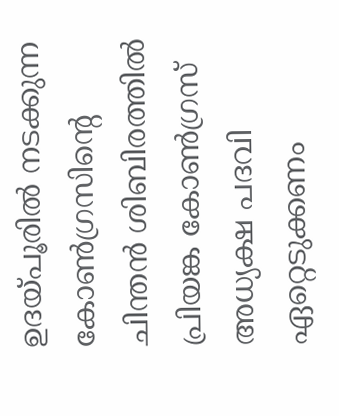ഉദയ്പൂരില്‍ നടക്കുന്ന കോണ്‍ഗ്രസിന്റെ ചിന്തന്‍ ശിബിരത്തില്‍ പ്രിയങ്ക കോണ്‍ഗ്രസ് അധ്യക്ഷ പദവി ഏറ്റെടുക്കണം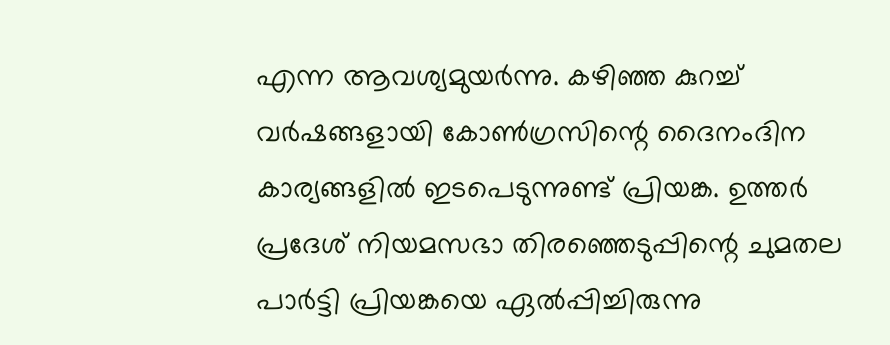എന്ന ആവശ്യമുയര്‍ന്നു. കഴിഞ്ഞ കുറച്ച് വര്‍ഷങ്ങളായി കോണ്‍ഗ്രസിന്റെ ദൈനംദിന കാര്യങ്ങളില്‍ ഇടപെടുന്നുണ്ട് പ്രിയങ്ക. ഉത്തര്‍ പ്രദേശ് നിയമസഭാ തിരഞ്ഞെടുപ്പിന്റെ ചുമതല പാര്‍ട്ടി പ്രിയങ്കയെ ഏല്‍പ്പിച്ചിരുന്നു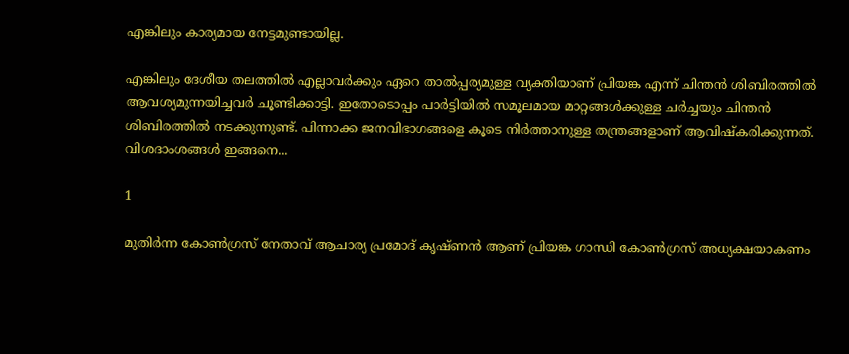എങ്കിലും കാര്യമായ നേട്ടമുണ്ടായില്ല.

എങ്കിലും ദേശീയ തലത്തില്‍ എല്ലാവര്‍ക്കും ഏറെ താല്‍പ്പര്യമുള്ള വ്യക്തിയാണ് പ്രിയങ്ക എന്ന് ചിന്തന്‍ ശിബിരത്തില്‍ ആവശ്യമുന്നയിച്ചവര്‍ ചൂണ്ടിക്കാട്ടി. ഇതോടൊപ്പം പാര്‍ട്ടിയില്‍ സമൂലമായ മാറ്റങ്ങള്‍ക്കുള്ള ചര്‍ച്ചയും ചിന്തന്‍ ശിബിരത്തില്‍ നടക്കുന്നുണ്ട്. പിന്നാക്ക ജനവിഭാഗങ്ങളെ കൂടെ നിര്‍ത്താനുള്ള തന്ത്രങ്ങളാണ് ആവിഷ്‌കരിക്കുന്നത്. വിശദാംശങ്ങള്‍ ഇങ്ങനെ...

1

മുതിര്‍ന്ന കോണ്‍ഗ്രസ് നേതാവ് ആചാര്യ പ്രമോദ് കൃഷ്ണന്‍ ആണ് പ്രിയങ്ക ഗാന്ധി കോണ്‍ഗ്രസ് അധ്യക്ഷയാകണം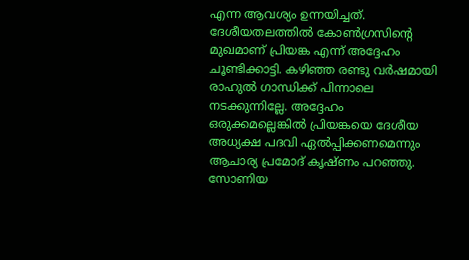എന്ന ആവശ്യം ഉന്നയിച്ചത്. ദേശീയതലത്തില്‍ കോണ്‍ഗ്രസിന്റെ മുഖമാണ് പ്രിയങ്ക എന്ന് അദ്ദേഹം ചൂണ്ടിക്കാട്ടി. കഴിഞ്ഞ രണ്ടു വര്‍ഷമായി രാഹുല്‍ ഗാന്ധിക്ക് പിന്നാലെ നടക്കുന്നില്ലേ. അദ്ദേഹം ഒരുക്കമല്ലെങ്കില്‍ പ്രിയങ്കയെ ദേശീയ അധ്യക്ഷ പദവി ഏല്‍പ്പിക്കണമെന്നും ആചാര്യ പ്രമോദ് കൃഷ്ണം പറഞ്ഞു. സോണിയ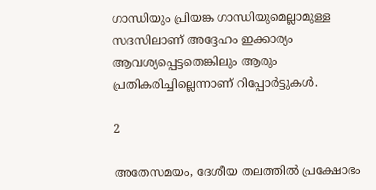ഗാന്ധിയും പ്രിയങ്ക ഗാന്ധിയുമെല്ലാമുള്ള സദസിലാണ് അദ്ദേഹം ഇക്കാര്യം ആവശ്യപ്പെട്ടതെങ്കിലും ആരും പ്രതികരിച്ചില്ലെന്നാണ് റിപ്പോര്‍ട്ടുകള്‍.

2

അതേസമയം, ദേശീയ തലത്തില്‍ പ്രക്ഷോഭം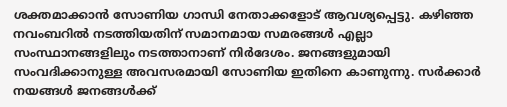ശക്തമാക്കാന്‍ സോണിയ ഗാന്ധി നേതാക്കളോട് ആവശ്യപ്പെട്ടു. കഴിഞ്ഞ നവംബറില്‍ നടത്തിയതിന് സമാനമായ സമരങ്ങള്‍ എല്ലാ സംസ്ഥാനങ്ങളിലും നടത്താനാണ് നിര്‍ദേശം. ജനങ്ങളുമായി സംവദിക്കാനുള്ള അവസരമായി സോണിയ ഇതിനെ കാണുന്നു. സര്‍ക്കാര്‍ നയങ്ങള്‍ ജനങ്ങള്‍ക്ക്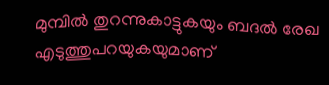മുമ്പില്‍ തുറന്നുകാട്ടുകയും ബദല്‍ രേഖ എടുത്തുപറയുകയുമാണ്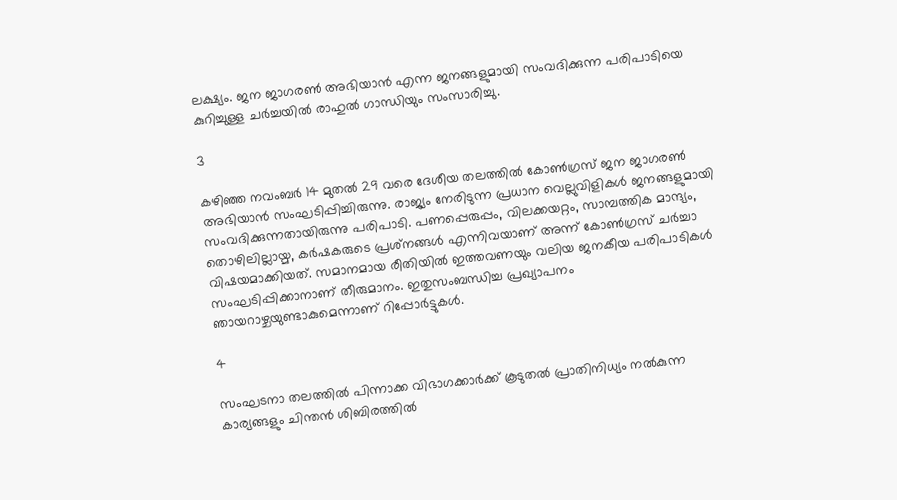ലക്ഷ്യം. ജന ജാഗരണ്‍ അഭിയാന്‍ എന്ന ജനങ്ങളുമായി സംവദിക്കുന്ന പരിപാടിയെ കുറിച്ചുള്ള ചര്‍ച്ചയില്‍ രാഹുല്‍ ഗാന്ധിയും സംസാരിച്ചു.

3

കഴിഞ്ഞ നവംബര്‍ 14 മുതല്‍ 29 വരെ ദേശീയ തലത്തില്‍ കോണ്‍ഗ്രസ് ജന ജാഗരണ്‍ അഭിയാന്‍ സംഘടിപ്പിച്ചിരുന്നു. രാജ്യം നേരിടുന്ന പ്രധാന വെല്ലുവിളികള്‍ ജനങ്ങളുമായി സംവദിക്കുന്നതായിരുന്നു പരിപാടി. പണപ്പെരുപ്പം, വിലക്കയറ്റം, സാമ്പത്തിക മാന്ദ്യം, തൊഴിലില്ലായ്മ, കര്‍ഷകരുടെ പ്രശ്‌നങ്ങള്‍ എന്നിവയാണ് അന്ന് കോണ്‍ഗ്രസ് ചര്‍ച്ചാ വിഷയമാക്കിയത്. സമാനമായ രീതിയില്‍ ഇത്തവണയും വലിയ ജനകീയ പരിപാടികള്‍ സംഘടിപ്പിക്കാനാണ് തീരുമാനം. ഇതുസംബന്ധിച്ച പ്രഖ്യാപനം ഞായറാഴ്ചയുണ്ടാകുമെന്നാണ് റിപ്പോര്‍ട്ടുകള്‍.

4

സംഘടനാ തലത്തില്‍ പിന്നാക്ക വിഭാഗക്കാര്‍ക്ക് കൂടുതല്‍ പ്രാതിനിധ്യം നല്‍കുന്ന കാര്യങ്ങളും ചിന്തന്‍ ശിബിരത്തില്‍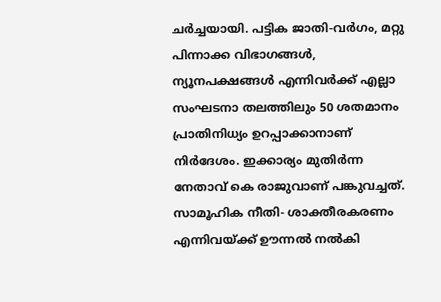ചര്‍ച്ചയായി. പട്ടിക ജാതി-വര്‍ഗം, മറ്റു പിന്നാക്ക വിഭാഗങ്ങള്‍, ന്യൂനപക്ഷങ്ങള്‍ എന്നിവര്‍ക്ക് എല്ലാ സംഘടനാ തലത്തിലും 50 ശതമാനം പ്രാതിനിധ്യം ഉറപ്പാക്കാനാണ് നിര്‍ദേശം. ഇക്കാര്യം മുതിര്‍ന്ന നേതാവ് കെ രാജുവാണ് പങ്കുവച്ചത്. സാമൂഹിക നീതി- ശാക്തീരകരണം എന്നിവയ്ക്ക് ഊന്നല്‍ നല്‍കി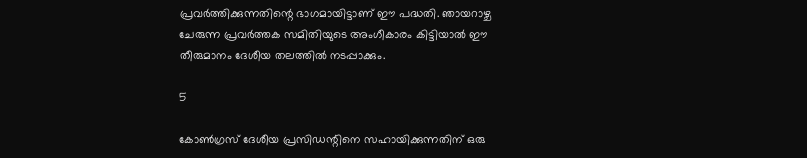പ്രവര്‍ത്തിക്കുന്നതിന്റെ ഭാഗമായിട്ടാണ് ഈ പദ്ധതി. ഞായറാഴ്ച ചേരുന്ന പ്രവര്‍ത്തക സമിതിയുടെ അംഗീകാരം കിട്ടിയാല്‍ ഈ തീരുമാനം ദേശീയ തലത്തില്‍ നടപ്പാക്കും.

5

കോണ്‍ഗ്രസ് ദേശീയ പ്രസിഡന്റിനെ സഹായിക്കുന്നതിന് ഒരു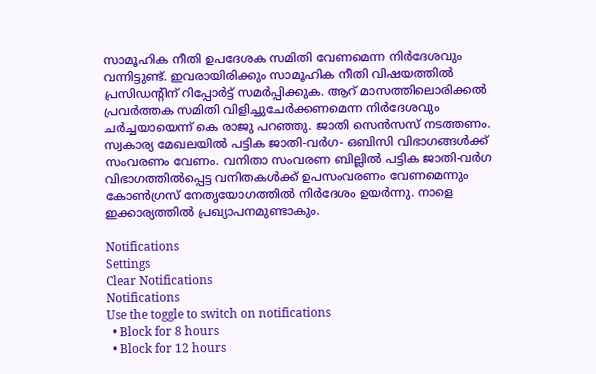സാമൂഹിക നീതി ഉപദേശക സമിതി വേണമെന്ന നിര്‍ദേശവും വന്നിട്ടുണ്ട്. ഇവരായിരിക്കും സാമൂഹിക നീതി വിഷയത്തില്‍ പ്രസിഡന്റിന് റിപ്പോര്‍ട്ട് സമര്‍പ്പിക്കുക. ആറ് മാസത്തിലൊരിക്കല്‍ പ്രവര്‍ത്തക സമിതി വിളിച്ചുചേര്‍ക്കണമെന്ന നിര്‍ദേശവും ചര്‍ച്ചയായെന്ന് കെ രാജു പറഞ്ഞു. ജാതി സെന്‍സസ് നടത്തണം. സ്വകാര്യ മേഖലയില്‍ പട്ടിക ജാതി-വര്‍ഗ- ഒബിസി വിഭാഗങ്ങള്‍ക്ക് സംവരണം വേണം. വനിതാ സംവരണ ബില്ലില്‍ പട്ടിക ജാതി-വര്‍ഗ വിഭാഗത്തില്‍പ്പെട്ട വനിതകള്‍ക്ക് ഉപസംവരണം വേണമെന്നും കോണ്‍ഗ്രസ് നേതൃയോഗത്തില്‍ നിര്‍ദേശം ഉയര്‍ന്നു. നാളെ ഇക്കാര്യത്തില്‍ പ്രഖ്യാപനമുണ്ടാകും.

Notifications
Settings
Clear Notifications
Notifications
Use the toggle to switch on notifications
  • Block for 8 hours
  • Block for 12 hours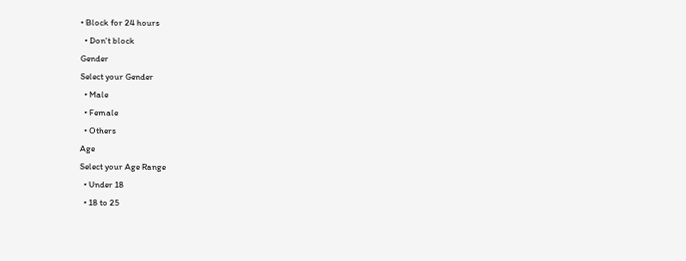• Block for 24 hours
  • Don't block
Gender
Select your Gender
  • Male
  • Female
  • Others
Age
Select your Age Range
  • Under 18
  • 18 to 25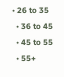• 26 to 35
  • 36 to 45
  • 45 to 55
  • 55+